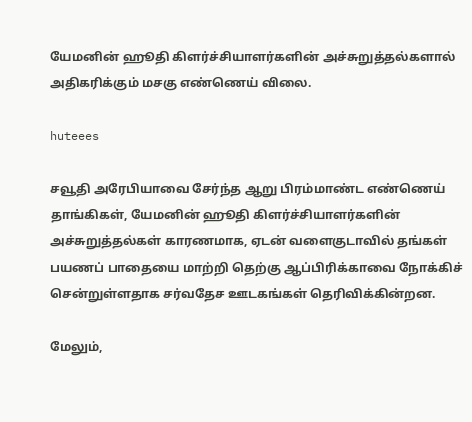யேமனின் ஹூதி கிளர்ச்சியாளர்களின் அச்சுறுத்தல்களால் அதிகரிக்கும் மசகு எண்ணெய் விலை.

huteees

சவூதி அரேபியாவை சேர்ந்த ஆறு பிரம்மாண்ட எண்ணெய் தாங்கிகள், யேமனின் ஹூதி கிளர்ச்சியாளர்களின் அச்சுறுத்தல்கள் காரணமாக, ஏடன் வளைகுடாவில் தங்கள் பயணப் பாதையை மாற்றி தெற்கு ஆப்பிரிக்காவை நோக்கிச் சென்றுள்ளதாக சர்வதேச ஊடகங்கள் தெரிவிக்கின்றன.

மேலும்,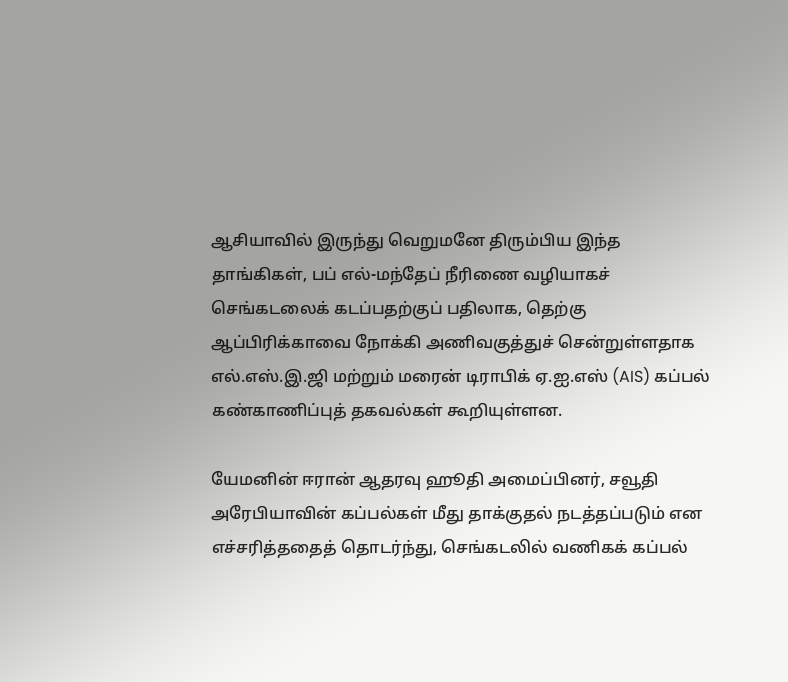ஆசியாவில் இருந்து வெறுமனே திரும்பிய இந்த தாங்கிகள், பப் எல்-மந்தேப் நீரிணை வழியாகச் செங்கடலைக் கடப்பதற்குப் பதிலாக, தெற்கு ஆப்பிரிக்காவை நோக்கி அணிவகுத்துச் சென்றுள்ளதாக எல்.எஸ்.இ.ஜி மற்றும் மரைன் டிராபிக் ஏ.ஐ.எஸ் (AIS) கப்பல் கண்காணிப்புத் தகவல்கள் கூறியுள்ளன.

யேமனின் ஈரான் ஆதரவு ஹூதி அமைப்பினர், சவூதி அரேபியாவின் கப்பல்கள் மீது தாக்குதல் நடத்தப்படும் என எச்சரித்ததைத் தொடர்ந்து, செங்கடலில் வணிகக் கப்பல்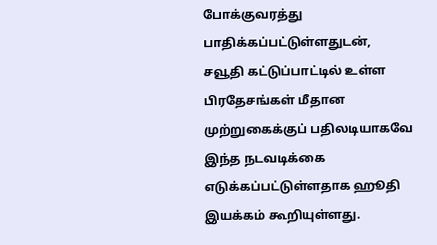போக்குவரத்து பாதிக்கப்பட்டுள்ளதுடன்,
சவூதி கட்டுப்பாட்டில் உள்ள பிரதேசங்கள் மீதான முற்றுகைக்குப் பதிலடியாகவே இந்த நடவடிக்கை எடுக்கப்பட்டுள்ளதாக ஹூதி இயக்கம் கூறியுள்ளது.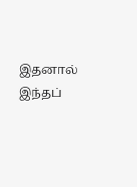இதனால் இந்தப்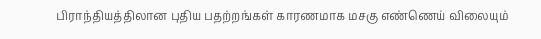பிராந்தியத்திலான புதிய பதற்றங்கள் காரணமாக மசகு எண்ணெய் விலையும்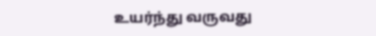உயர்ந்து வருவது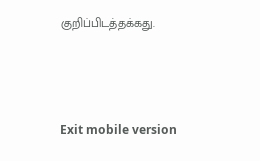குறிப்பிடத்தக்கது.



Exit mobile version